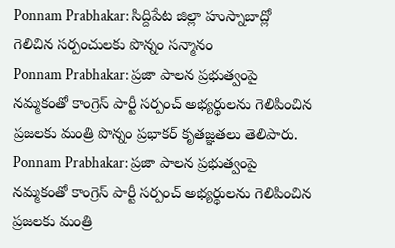Ponnam Prabhakar: సిద్దిపేట జిల్లా హుస్నాబాద్లో గెలిచిన సర్పంచులకు పొన్నం సన్మానం
Ponnam Prabhakar: ప్రజా పాలన ప్రభుత్వంపై నమ్మకంతో కాంగ్రెస్ పార్టీ సర్పంచ్ అభ్యర్థులను గెలిపించిన ప్రజలకు మంత్రి పొన్నం ప్రభాకర్ కృతజ్ఞతలు తెలిపారు.
Ponnam Prabhakar: ప్రజా పాలన ప్రభుత్వంపై నమ్మకంతో కాంగ్రెస్ పార్టీ సర్పంచ్ అభ్యర్థులను గెలిపించిన ప్రజలకు మంత్రి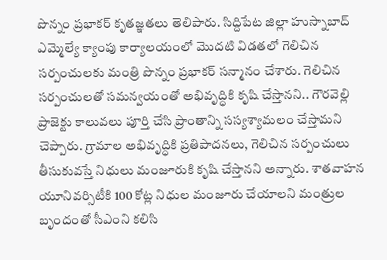పొన్నం ప్రభాకర్ కృతజ్ఞతలు తెలిపారు. సిద్దిపేట జిల్లా హుస్నాబాద్ ఎమ్మెల్యే క్యాంపు కార్యాలయంలో మొదటి విడతలో గెలిచిన సర్పంచులకు మంత్రి పొన్నం ప్రభాకర్ సన్మానం చేశారు. గెలిచిన సర్పంచులతో సమన్వయంతో అభివృద్ధికి కృషి చేస్తానని.. గౌరవెల్లి ప్రాజెక్టు కాలువలు పూర్తి చేసి ప్రాంతాన్ని సస్యశ్యామలం చేస్తామని చెప్పారు. గ్రామాల అభివృద్ధికి ప్రతిపాదనలు, గెలిచిన సర్పంచులు తీసుకువస్తే నిధులు మంజూరుకి కృషి చేస్తానని అన్నారు. శాతవాహన యూనివర్సిటీకి 100 కోట్ల నిధుల మంజూరు చేయాలని మంత్రుల బృందంతో సీఎంని కలిసి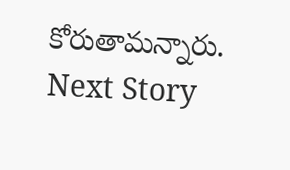కోరుతామన్నారు.
Next Story